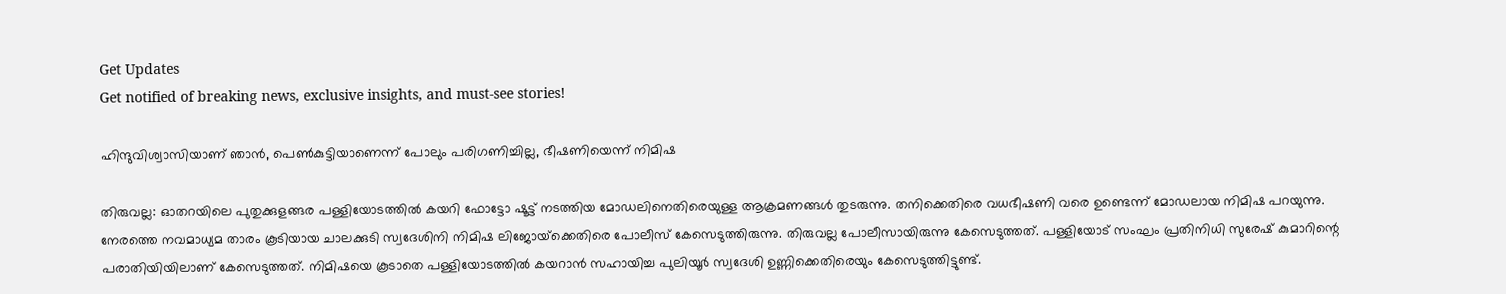Get Updates
Get notified of breaking news, exclusive insights, and must-see stories!

ഹിന്ദുവിശ്വാസിയാണ് ഞാന്‍, പെണ്‍കുട്ടിയാണെന്ന് പോലും പരിഗണിച്ചില്ല, ഭീഷണിയെന്ന് നിമിഷ

തിരുവല്ല: ഓതറയിലെ പുതുക്കുളങ്ങര പള്ളിയോടത്തില്‍ കയറി ഫോട്ടോ ഷൂട്ട് നടത്തിയ മോഡലിനെതിരെയുള്ള ആക്രമണങ്ങള്‍ തുടരുന്നു. തനിക്കെതിരെ വധഭീഷണി വരെ ഉണ്ടെന്ന് മോഡലായ നിമിഷ പറയുന്നു. നേരത്തെ നവമാധ്യമ താരം കൂടിയായ ചാലക്കുടി സ്വദേശിനി നിമിഷ ലിജോയ്‌ക്കെതിരെ പോലീസ് കേസെടുത്തിരുന്നു. തിരുവല്ല പോലീസായിരുന്നു കേസെടുത്തത്. പള്ളിയോട് സംഘം പ്രതിനിധി സുരേഷ് കുമാറിന്റെ പരാതിയിയിലാണ് കേസെടുത്തത്. നിമിഷയെ കൂടാതെ പള്ളിയോടത്തില്‍ കയറാന്‍ സഹായിച്ച പുലിയൂര്‍ സ്വദേശി ഉണ്ണിക്കെതിരെയും കേസെടുത്തിട്ടുണ്ട്.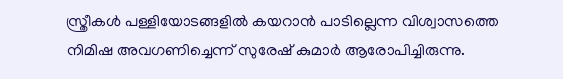സ്ത്രീകള്‍ പള്ളിയോടങ്ങളില്‍ കയറാന്‍ പാടില്ലെന്ന വിശ്വാസത്തെ നിമിഷ അവഗണിച്ചെന്ന് സുരേഷ് കുമാര്‍ ആരോപിച്ചിരുന്നു.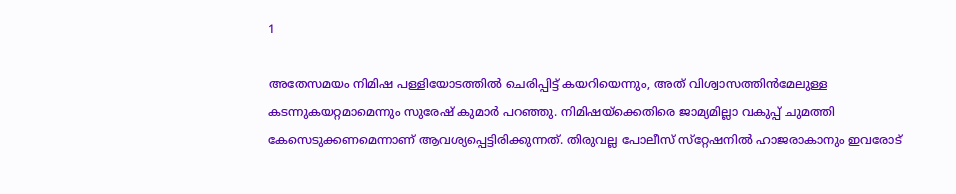1

അതേസമയം നിമിഷ പള്ളിയോടത്തില്‍ ചെരിപ്പിട്ട് കയറിയെന്നും, അത് വിശ്വാസത്തിന്‍മേലുള്ള കടന്നുകയറ്റമാമെന്നും സുരേഷ് കുമാര്‍ പറഞ്ഞു. നിമിഷയ്‌ക്കെതിരെ ജാമ്യമില്ലാ വകുപ്പ് ചുമത്തി കേസെടുക്കണമെന്നാണ് ആവശ്യപ്പെട്ടിരിക്കുന്നത്. തിരുവല്ല പോലീസ് സ്‌റ്റേഷനില്‍ ഹാജരാകാനും ഇവരോട്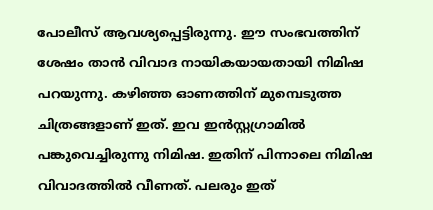പോലീസ് ആവശ്യപ്പെട്ടിരുന്നു. ഈ സംഭവത്തിന് ശേഷം താന്‍ വിവാദ നായികയായതായി നിമിഷ പറയുന്നു. കഴിഞ്ഞ ഓണത്തിന് മുമ്പെടുത്ത ചിത്രങ്ങളാണ് ഇത്. ഇവ ഇന്‍സ്റ്റഗ്രാമില്‍ പങ്കുവെച്ചിരുന്നു നിമിഷ. ഇതിന് പിന്നാലെ നിമിഷ വിവാദത്തില്‍ വീണത്. പലരും ഇത്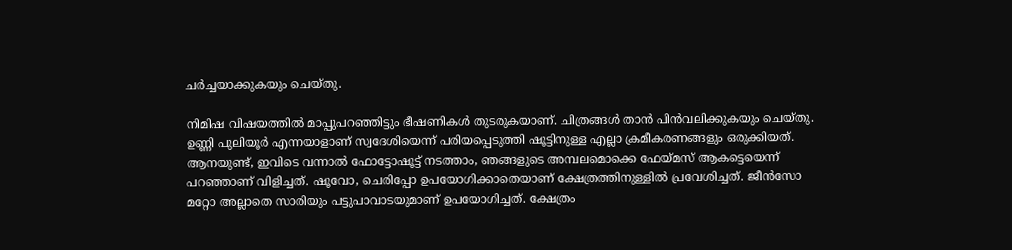ചര്‍ച്ചയാക്കുകയും ചെയ്തു.

നിമിഷ വിഷയത്തില്‍ മാപ്പുപറഞ്ഞിട്ടും ഭീഷണികള്‍ തുടരുകയാണ്. ചിത്രങ്ങള്‍ താന്‍ പിന്‍വലിക്കുകയും ചെയ്തു. ഉണ്ണി പുലിയൂര്‍ എന്നയാളാണ് സ്വദേശിയെന്ന് പരിയപ്പെടുത്തി ഷൂട്ടിനുള്ള എല്ലാ ക്രമീകരണങ്ങളും ഒരുക്കിയത്. ആനയുണ്ട്, ഇവിടെ വന്നാല്‍ ഫോട്ടോഷൂട്ട് നടത്താം, ഞങ്ങളുടെ അമ്പലമൊക്കെ ഫേയ്മസ് ആകട്ടെയെന്ന് പറഞ്ഞാണ് വിളിച്ചത്. ഷൂവോ, ചെരിപ്പോ ഉപയോഗിക്കാതെയാണ് ക്ഷേത്രത്തിനുള്ളില്‍ പ്രവേശിച്ചത്. ജീന്‍സോ മറ്റോ അല്ലാതെ സാരിയും പട്ടുപാവാടയുമാണ് ഉപയോഗിച്ചത്. ക്ഷേത്രം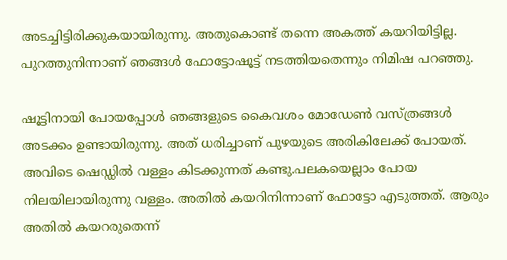അടച്ചിട്ടിരിക്കുകയായിരുന്നു. അതുകൊണ്ട് തന്നെ അകത്ത് കയറിയിട്ടില്ല. പുറത്തുനിന്നാണ് ഞങ്ങള്‍ ഫോട്ടോഷൂട്ട് നടത്തിയതെന്നും നിമിഷ പറഞ്ഞു.

ഷൂട്ടിനായി പോയപ്പോള്‍ ഞങ്ങളുടെ കൈവശം മോഡേണ്‍ വസ്ത്രങ്ങള്‍ അടക്കം ഉണ്ടായിരുന്നു. അത് ധരിച്ചാണ് പുഴയുടെ അരികിലേക്ക് പോയത്. അവിടെ ഷെഡ്ഡില്‍ വള്ളം കിടക്കുന്നത് കണ്ടു.പലകയെല്ലാം പോയ നിലയിലായിരുന്നു വള്ളം. അതില്‍ കയറിനിന്നാണ് ഫോട്ടോ എടുത്തത്. ആരും അതില്‍ കയറരുതെന്ന്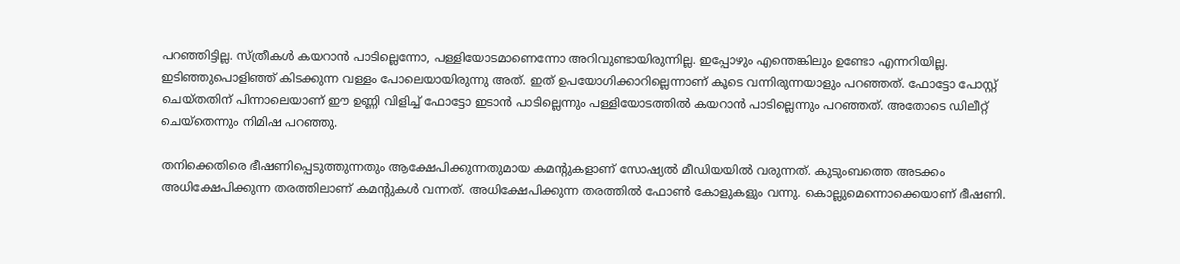പറഞ്ഞിട്ടില്ല. സ്ത്രീകള്‍ കയറാന്‍ പാടില്ലെന്നോ, പള്ളിയോടമാണെന്നോ അറിവുണ്ടായിരുന്നില്ല. ഇപ്പോഴും എന്തെങ്കിലും ഉണ്ടോ എന്നറിയില്ല. ഇടിഞ്ഞുപൊളിഞ്ഞ് കിടക്കുന്ന വള്ളം പോലെയായിരുന്നു അത്. ഇത് ഉപയോഗിക്കാറില്ലെന്നാണ് കൂടെ വന്നിരുന്നയാളും പറഞ്ഞത്. ഫോട്ടോ പോസ്റ്റ് ചെയ്തതിന് പിന്നാലെയാണ് ഈ ഉണ്ണി വിളിച്ച് ഫോട്ടോ ഇടാന്‍ പാടില്ലെന്നും പള്ളിയോടത്തില്‍ കയറാന്‍ പാടില്ലെന്നും പറഞ്ഞത്. അതോടെ ഡിലീറ്റ് ചെയ്‌തെന്നും നിമിഷ പറഞ്ഞു.

തനിക്കെതിരെ ഭീഷണിപ്പെടുത്തുന്നതും ആക്ഷേപിക്കുന്നതുമായ കമന്റുകളാണ് സോഷ്യല്‍ മീഡിയയില്‍ വരുന്നത്. കുടുംബത്തെ അടക്കം അധിക്ഷേപിക്കുന്ന തരത്തിലാണ് കമന്റുകള്‍ വന്നത്. അധിക്ഷേപിക്കുന്ന തരത്തില്‍ ഫോണ്‍ കോളുകളും വന്നു. കൊല്ലുമെന്നൊക്കെയാണ് ഭീഷണി.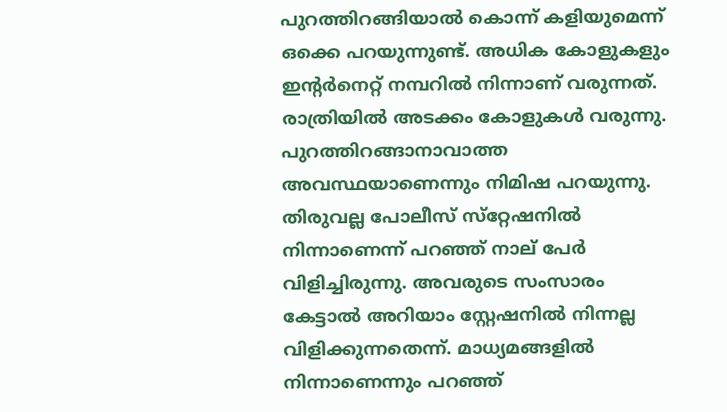പുറത്തിറങ്ങിയാല്‍ കൊന്ന് കളിയുമെന്ന് ഒക്കെ പറയുന്നുണ്ട്. അധിക കോളുകളും ഇന്റര്‍നെറ്റ് നമ്പറില്‍ നിന്നാണ് വരുന്നത്. രാത്രിയില്‍ അടക്കം കോളുകള്‍ വരുന്നു. പുറത്തിറങ്ങാനാവാത്ത അവസ്ഥയാണെന്നും നിമിഷ പറയുന്നു. തിരുവല്ല പോലീസ് സ്‌റ്റേഷനില്‍ നിന്നാണെന്ന് പറഞ്ഞ് നാല് പേര്‍ വിളിച്ചിരുന്നു. അവരുടെ സംസാരം കേട്ടാല്‍ അറിയാം സ്റ്റേഷനില്‍ നിന്നല്ല വിളിക്കുന്നതെന്ന്. മാധ്യമങ്ങളില്‍ നിന്നാണെന്നും പറഞ്ഞ്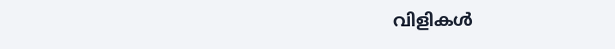വിളികള്‍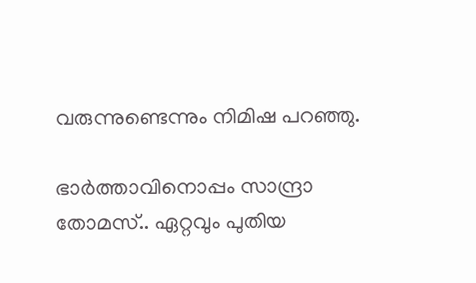വരുന്നുണ്ടെന്നും നിമിഷ പറഞ്ഞു.

ഭാർത്താവിനൊപ്പം സാന്ദ്രാ തോമസ്.. ഏറ്റവും പുതിയ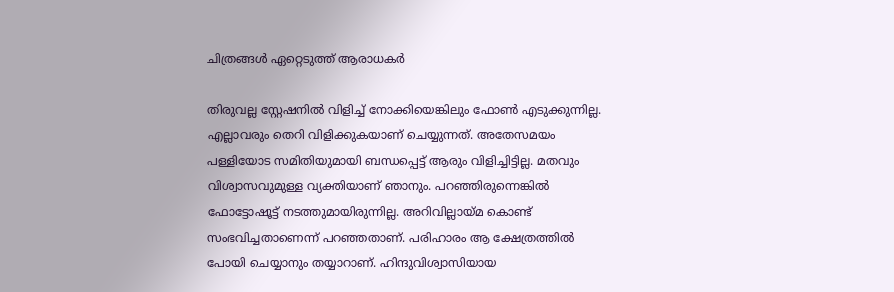ചിത്രങ്ങൾ ഏറ്റെടുത്ത് ആരാധകർ

തിരുവല്ല സ്റ്റേഷനില്‍ വിളിച്ച് നോക്കിയെങ്കിലും ഫോണ്‍ എടുക്കുന്നില്ല. എല്ലാവരും തെറി വിളിക്കുകയാണ് ചെയ്യുന്നത്. അതേസമയം പള്ളിയോട സമിതിയുമായി ബന്ധപ്പെട്ട് ആരും വിളിച്ചിട്ടില്ല. മതവും വിശ്വാസവുമുള്ള വ്യക്തിയാണ് ഞാനും. പറഞ്ഞിരുന്നെങ്കില്‍ ഫോട്ടോഷൂട്ട് നടത്തുമായിരുന്നില്ല. അറിവില്ലായ്മ കൊണ്ട് സംഭവിച്ചതാണെന്ന് പറഞ്ഞതാണ്. പരിഹാരം ആ ക്ഷേത്രത്തില്‍ പോയി ചെയ്യാനും തയ്യാറാണ്. ഹിന്ദുവിശ്വാസിയായ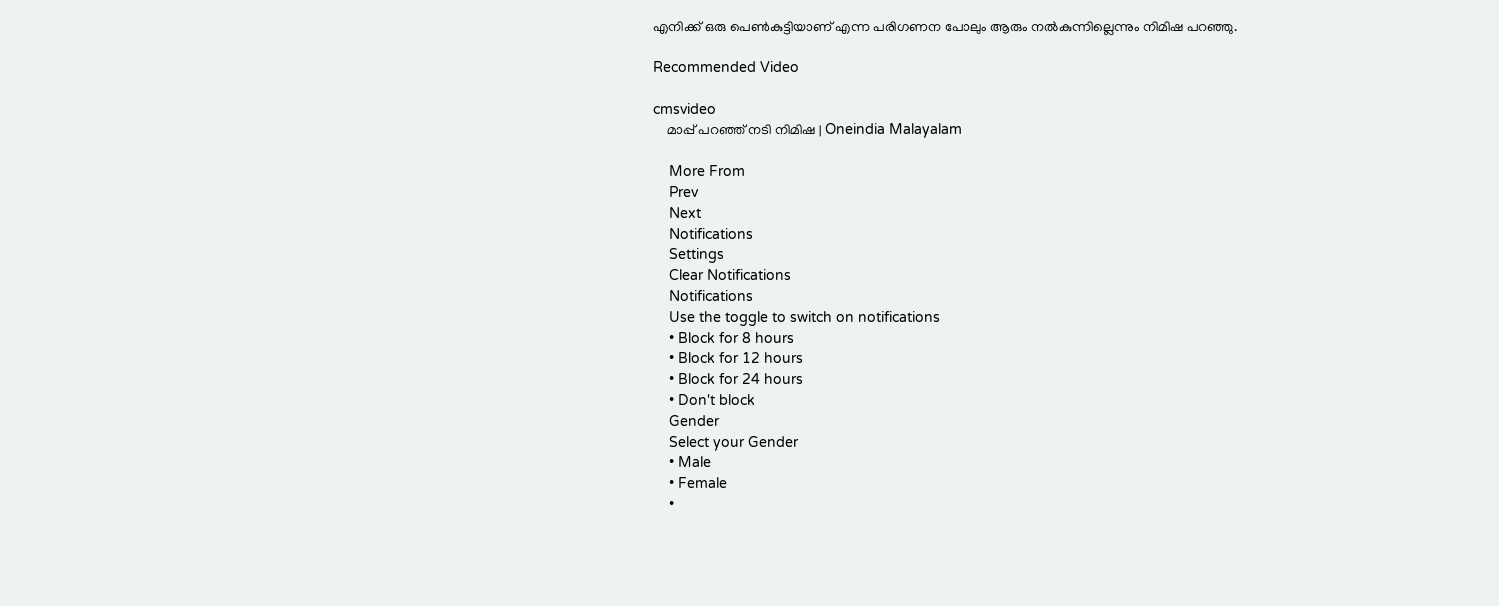എനിക്ക് ഒരു പെണ്‍കുട്ടിയാണ് എന്ന പരിഗണന പോലും ആരും നല്‍കുന്നില്ലെന്നും നിമിഷ പറഞ്ഞു.

Recommended Video

cmsvideo
    മാപ്പ് പറഞ്ഞ് നടി നിമിഷ | Oneindia Malayalam

    More From
    Prev
    Next
    Notifications
    Settings
    Clear Notifications
    Notifications
    Use the toggle to switch on notifications
    • Block for 8 hours
    • Block for 12 hours
    • Block for 24 hours
    • Don't block
    Gender
    Select your Gender
    • Male
    • Female
    •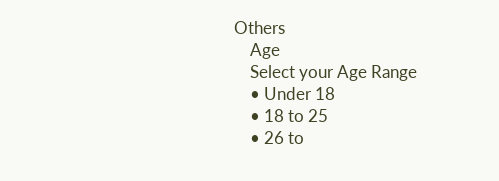Others
    Age
    Select your Age Range
    • Under 18
    • 18 to 25
    • 26 to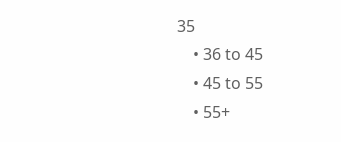35
    • 36 to 45
    • 45 to 55
    • 55+